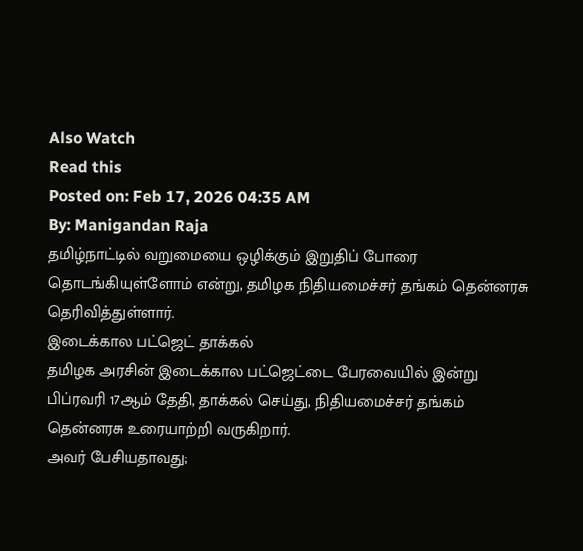Also Watch
Read this
Posted on: Feb 17, 2026 04:35 AM
By: Manigandan Raja
தமிழ்நாட்டில் வறுமையை ஒழிக்கும் இறுதிப் போரை தொடங்கியுள்ளோம் என்று, தமிழக நிதியமைச்சர் தங்கம் தென்னரசு தெரிவித்துள்ளார்.
இடைக்கால பட்ஜெட் தாக்கல்
தமிழக அரசின் இடைக்கால பட்ஜெட்டை பேரவையில் இன்று பிப்ரவரி 17ஆம் தேதி, தாக்கல் செய்து, நிதியமைச்சர் தங்கம் தென்னரசு உரையாற்றி வருகிறார்.
அவர் பேசியதாவது;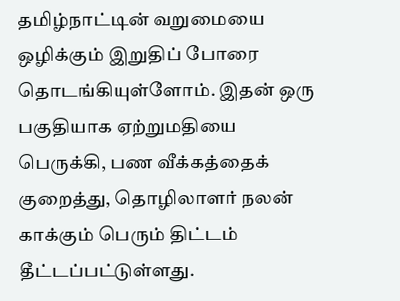தமிழ்நாட்டின் வறுமையை ஒழிக்கும் இறுதிப் போரை தொடங்கியுள்ளோம். இதன் ஒரு பகுதியாக ஏற்றுமதியை பெருக்கி, பண வீக்கத்தைக் குறைத்து, தொழிலாளர் நலன் காக்கும் பெரும் திட்டம் தீட்டப்பட்டுள்ளது.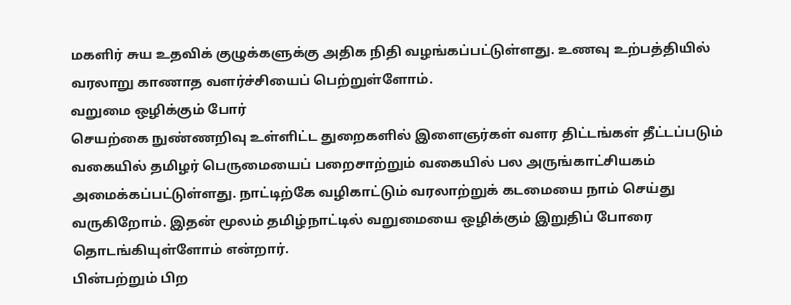மகளிர் சுய உதவிக் குழுக்களுக்கு அதிக நிதி வழங்கப்பட்டுள்ளது. உணவு உற்பத்தியில் வரலாறு காணாத வளர்ச்சியைப் பெற்றுள்ளோம்.
வறுமை ஒழிக்கும் போர்
செயற்கை நுண்ணறிவு உள்ளிட்ட துறைகளில் இளைஞர்கள் வளர திட்டங்கள் தீட்டப்படும் வகையில் தமிழர் பெருமையைப் பறைசாற்றும் வகையில் பல அருங்காட்சியகம் அமைக்கப்பட்டுள்ளது. நாட்டிற்கே வழிகாட்டும் வரலாற்றுக் கடமையை நாம் செய்து வருகிறோம். இதன் மூலம் தமிழ்நாட்டில் வறுமையை ஒழிக்கும் இறுதிப் போரை தொடங்கியுள்ளோம் என்றார்.
பின்பற்றும் பிற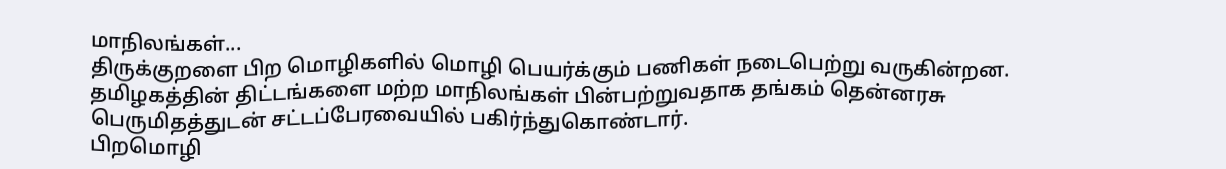மாநிலங்கள்...
திருக்குறளை பிற மொழிகளில் மொழி பெயர்க்கும் பணிகள் நடைபெற்று வருகின்றன.
தமிழகத்தின் திட்டங்களை மற்ற மாநிலங்கள் பின்பற்றுவதாக தங்கம் தென்னரசு பெருமிதத்துடன் சட்டப்பேரவையில் பகிர்ந்துகொண்டார்.
பிறமொழி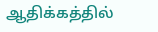ஆதிக்கத்தில்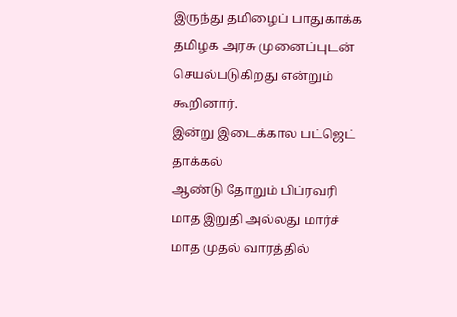இருந்து தமிழைப் பாதுகாக்க தமிழக அரசு முனைப்புடன் செயல்படுகிறது என்றும் கூறினார்.
இன்று இடைக்கால பட்ஜெட் தாக்கல்
ஆண்டு தோறும் பிப்ரவரி மாத இறுதி அல்லது மார்ச் மாத முதல் வாரத்தில்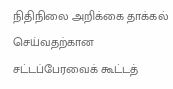நிதிநிலை அறிக்கை தாக்கல் செய்வதற்கான சட்டப்பேரவைக் கூட்டத்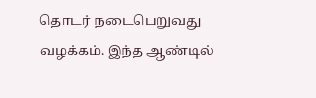தொடர் நடைபெறுவது வழக்கம். இந்த ஆண்டில்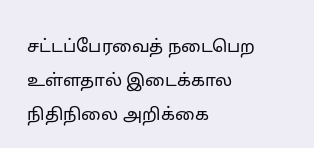சட்டப்பேரவைத் நடைபெற உள்ளதால் இடைக்கால நிதிநிலை அறிக்கை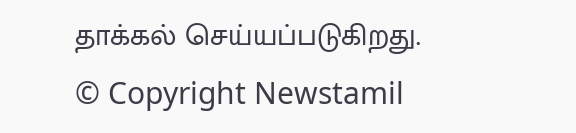தாக்கல் செய்யப்படுகிறது.
© Copyright Newstamil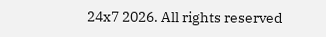24x7 2026. All rights reserved